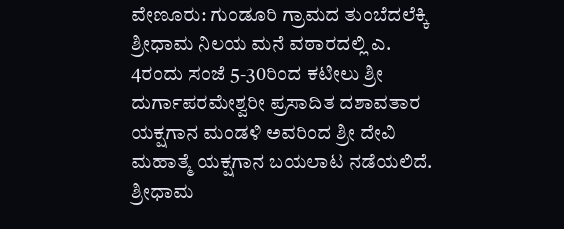ವೇಣೂರು: ಗುಂಡೂರಿ ಗ್ರಾಮದ ತುಂಬೆದಲೆಕ್ಕಿ ಶ್ರೀಧಾಮ ನಿಲಯ ಮನೆ ವಠಾರದಲ್ಲಿ ಎ. 4ರಂದು ಸಂಜೆ 5-30ರಿಂದ ಕಟೀಲು ಶ್ರೀ ದುರ್ಗಾಪರಮೇಶ್ವರೀ ಪ್ರಸಾದಿತ ದಶಾವತಾರ ಯಕ್ಷಗಾನ ಮಂಡಳಿ ಅವರಿಂದ ಶ್ರೀ ದೇವಿ ಮಹಾತ್ಮೆ ಯಕ್ಷಗಾನ ಬಯಲಾಟ ನಡೆಯಲಿದೆ.
ಶ್ರೀಧಾಮ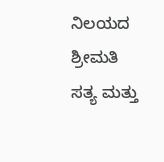ನಿಲಯದ ಶ್ರೀಮತಿ ಸತ್ಯ ಮತ್ತು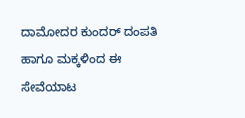ದಾಮೋದರ ಕುಂದರ್ ದಂಪತಿ ಹಾಗೂ ಮಕ್ಕಳಿಂದ ಈ ಸೇವೆಯಾಟ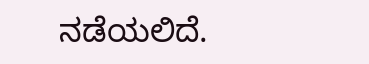ನಡೆಯಲಿದೆ.